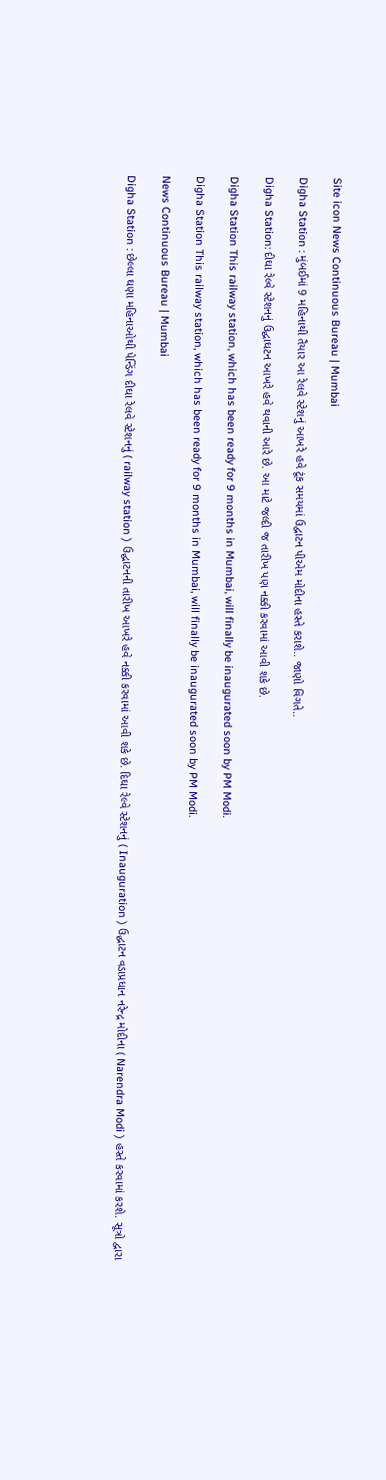Site icon News Continuous Bureau | Mumbai

Digha Station : મુંબઈમાં 9 મહિનાથી તૈયાર આ રેલવે સ્ટેશનું આખરે હવે ટૂંક સમયમાં ઉદ્વાટન પીએમ મોદીના હસ્તે કરાશે.. જાણો વિગતે..

Digha Station: દીઘા રેલ્વે સ્ટેશનનું ઉદ્ઘાઘટન આખરે હવે થવાની આરે છે. આ માટે જલ્દી જ તારીખ પણ નક્કી કરવામાં આવી શકે છે.

Digha Station This railway station, which has been ready for 9 months in Mumbai, will finally be inaugurated soon by PM Modi.

Digha Station This railway station, which has been ready for 9 months in Mumbai, will finally be inaugurated soon by PM Modi.

News Continuous Bureau | Mumbai

Digha Station : છેલ્લા ઘણા મહિનાઓથી પેન્ડિંગ દીઘા રેલવે સ્ટેશનનું ( railway station ) ઉદ્ઘાટનની તારીખ આખરે હવે નક્કી કરવામાં આવી શકે છે. દિઘા રેલ્વે સ્ટેશનનું ( Inauguration ) ઉદ્ઘાટન વડાપ્રધાન નરેન્દ્ર મોદીના ( Narendra Modi ) હસ્તે કરવામાં કરશે. સૂત્રો દ્વારા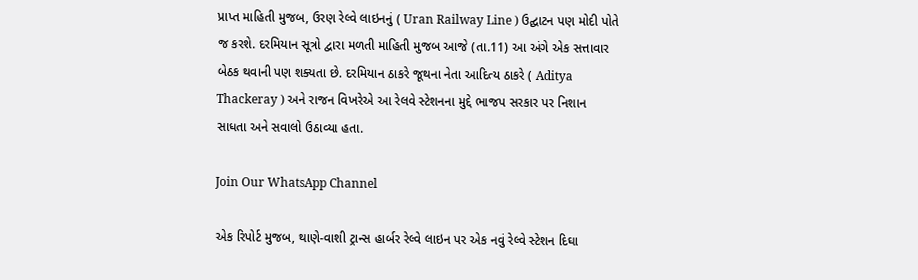પ્રાપ્ત માહિતી મુજબ, ઉરણ રેલ્વે લાઇનનું ( Uran Railway Line ) ઉદ્ઘાટન પણ મોદી પોતે જ કરશે. દરમિયાન સૂત્રો દ્વારા મળતી માહિતી મુજબ આજે (તા.11) આ અંગે એક સત્તાવાર બેઠક થવાની પણ શક્યતા છે. દરમિયાન ઠાકરે જૂથના નેતા આદિત્ય ઠાકરે ( Aditya Thackeray ) અને રાજન વિખરેએ આ રેલવે સ્ટેશનના મુદ્દે ભાજપ સરકાર પર નિશાન સાધતા અને સવાલો ઉઠાવ્યા હતા.

Join Our WhatsApp Channel

એક રિપોર્ટ મુજબ, થાણે-વાશી ટ્રાન્સ હાર્બર રેલ્વે લાઇન પર એક નવું રેલ્વે સ્ટેશન દિઘા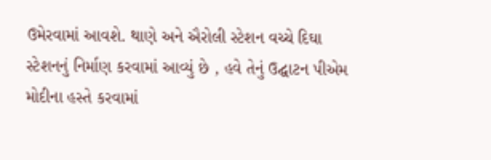ઉમેરવામાં આવશે. થાણે અને ઐરોલી સ્ટેશન વચ્ચે દિઘા સ્ટેશનનું નિર્માણ કરવામાં આવ્યું છે , હવે તેનું ઉદ્ઘાટન પીએમ મોદીના હસ્તે કરવામાં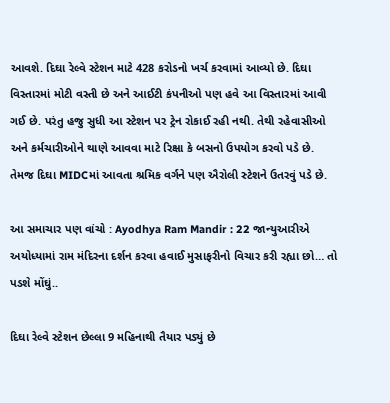આવશે. દિઘા રેલ્વે સ્ટેશન માટે 428 કરોડનો ખર્ચ કરવામાં આવ્યો છે. દિઘા વિસ્તારમાં મોટી વસ્તી છે અને આઈટી કંપનીઓ પણ હવે આ વિસ્તારમાં આવી ગઈ છે. પરંતુ હજુ સુધી આ સ્ટેશન પર ટ્રેન રોકાઈ રહી નથી. તેથી રહેવાસીઓ અને કર્મચારીઓને થાણે આવવા માટે રિક્ષા કે બસનો ઉપયોગ કરવો પડે છે. તેમજ દિઘા MIDCમાં આવતા શ્રમિક વર્ગને પણ ઐરોલી સ્ટેશને ઉતરવું પડે છે.

આ સમાચાર પણ વાંચો : Ayodhya Ram Mandir : 22 જાન્યુઆરીએ અયોધ્યામાં રામ મંદિરના દર્શન કરવા હવાઈ મુસાફરીનો વિચાર કરી રહ્યા છો… તો પડશે મોંઘું..

દિઘા રેલ્વે સ્ટેશન છેલ્લા 9 મહિનાથી તૈયાર પડ્યું છે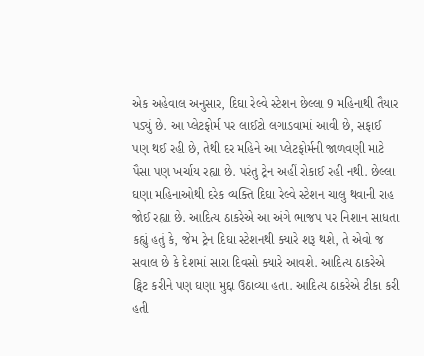એક અહેવાલ અનુસાર, દિઘા રેલ્વે સ્ટેશન છેલ્લા 9 મહિનાથી તૈયાર પડ્યું છે. આ પ્લેટફોર્મ પર લાઈટો લગાડવામાં આવી છે, સફાઈ પણ થઈ રહી છે, તેથી દર મહિને આ પ્લેટફોર્મની જાળવણી માટે પૈસા પણ ખર્ચાય રહ્યા છે. પરંતુ ટ્રેન અહીં રોકાઈ રહી નથી. છેલ્લા ઘણા મહિનાઓથી દરેક વ્યક્તિ દિઘા રેલ્વે સ્ટેશન ચાલુ થવાની રાહ જોઈ રહ્યા છે. આદિત્ય ઠાકરેએ આ અંગે ભાજપ પર નિશાન સાધતા કહ્યું હતું કે, જેમ ટ્રેન દિઘા સ્ટેશનથી ક્યારે શરૂ થશે, તે એવો જ સવાલ છે કે દેશમાં સારા દિવસો ક્યારે આવશે. આદિત્ય ઠાકરેએ ટ્વિટ કરીને પણ ઘણા મુદ્દા ઉઠાવ્યા હતા. આદિત્ય ઠાકરેએ ટીકા કરી હતી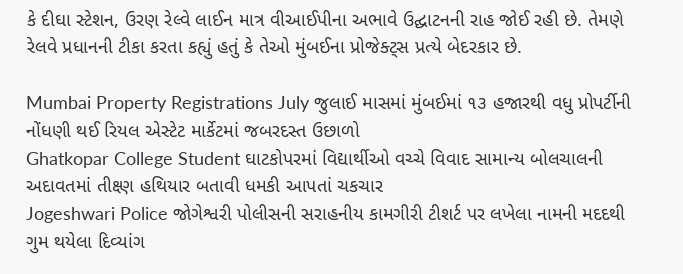કે દીઘા સ્ટેશન, ઉરણ રેલ્વે લાઈન માત્ર વીઆઈપીના અભાવે ઉદ્ઘાટનની રાહ જોઈ રહી છે. તેમણે રેલવે પ્રધાનની ટીકા કરતા કહ્યું હતું કે તેઓ મુંબઈના પ્રોજેક્ટ્સ પ્રત્યે બેદરકાર છે.

Mumbai Property Registrations July જુલાઈ માસમાં મુંબઈમાં ૧૩ હજારથી વધુ પ્રોપર્ટીની નોંધણી થઈ રિયલ એસ્ટેટ માર્કેટમાં જબરદસ્ત ઉછાળો
Ghatkopar College Student ઘાટકોપરમાં વિદ્યાર્થીઓ વચ્ચે વિવાદ સામાન્ય બોલચાલની અદાવતમાં તીક્ષ્ણ હથિયાર બતાવી ધમકી આપતાં ચકચાર
Jogeshwari Police જોગેશ્વરી પોલીસની સરાહનીય કામગીરી ટીશર્ટ પર લખેલા નામની મદદથી ગુમ થયેલા દિવ્યાંગ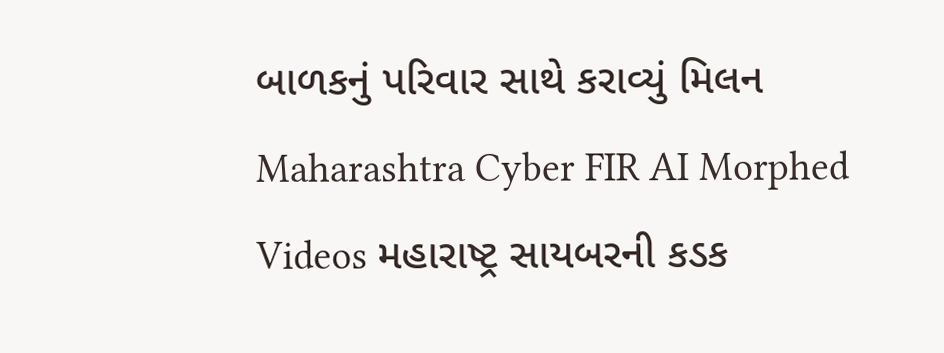બાળકનું પરિવાર સાથે કરાવ્યું મિલન
Maharashtra Cyber FIR AI Morphed Videos મહારાષ્ટ્ર સાયબરની કડક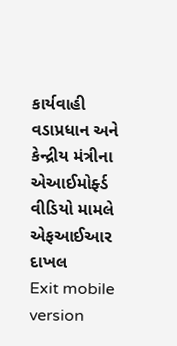કાર્યવાહી વડાપ્રધાન અને કેન્દ્રીય મંત્રીના એઆઈમોર્ફ્ડ વીડિયો મામલે એફઆઈઆર દાખલ
Exit mobile version